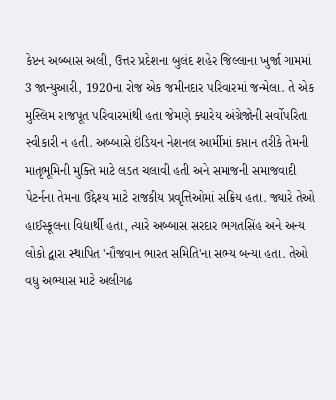કેપ્ટન અબ્બાસ અલી, ઉત્તર પ્રદેશના બુલંદ શહેર જિલ્લાના ખુર્જા ગામમાં 3 જાન્યુઆરી, 1920ના રોજ એક જમીનદાર પરિવારમાં જન્મેલા. તે એક મુસ્લિમ રાજપૂત પરિવારમાંથી હતા જેમણે ક્યારેય અંગ્રેજોની સર્વોપરિતા સ્વીકારી ન હતી. અબ્બાસે ઇંડિયન નેશનલ આર્મીમાં કપ્તાન તરીકે તેમની માતૃભૂમિની મુક્તિ માટે લડત ચલાવી હતી અને સમાજની સમાજવાદી પેટર્નના તેમના ઉદ્દેશ્ય માટે રાજકીય પ્રવૃત્તિઓમાં સક્રિય હતા. જ્યારે તેઓ હાઈસ્કૂલના વિદ્યાર્થી હતા, ત્યારે અબ્બાસ સરદાર ભગતસિંહ અને અન્ય લોકો દ્વારા સ્થાપિત 'નૌજવાન ભારત સમિતિ'ના સભ્ય બન્યા હતા. તેઓ વધુ અભ્યાસ માટે અલીગઢ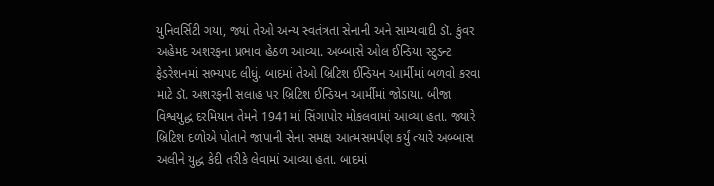યુનિવર્સિટી ગયા, જ્યાં તેઓ અન્ય સ્વતંત્રતા સેનાની અને સામ્યવાદી ડૉ. કુંવર અહેમદ અશરફના પ્રભાવ હેઠળ આવ્યા. અબ્બાસે ઓલ ઈન્ડિયા સ્ટુડન્ટ ફેડરેશનમાં સભ્યપદ લીધું. બાદમાં તેઓ બ્રિટિશ ઈન્ડિયન આર્મીમાં બળવો કરવા માટે ડૉ. અશરફની સલાહ પર બ્રિટિશ ઈન્ડિયન આર્મીમાં જોડાયા. બીજા વિશ્વયુદ્ધ દરમિયાન તેમને 1941માં સિંગાપોર મોકલવામાં આવ્યા હતા. જ્યારે બ્રિટિશ દળોએ પોતાને જાપાની સેના સમક્ષ આત્મસમર્પણ કર્યું ત્યારે અબ્બાસ અલીને યુદ્ધ કેદી તરીકે લેવામાં આવ્યા હતા. બાદમાં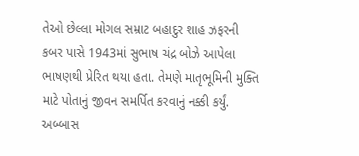તેઓ છેલ્લા મોગલ સમ્રાટ બહાદુર શાહ ઝફરની કબર પાસે 1943માં સુભાષ ચંદ્ર બોઝે આપેલા ભાષણથી પ્રેરિત થયા હતા. તેમણે માતૃભૂમિની મુક્તિ માટે પોતાનું જીવન સમર્પિત કરવાનું નક્કી કર્યું. અબ્બાસ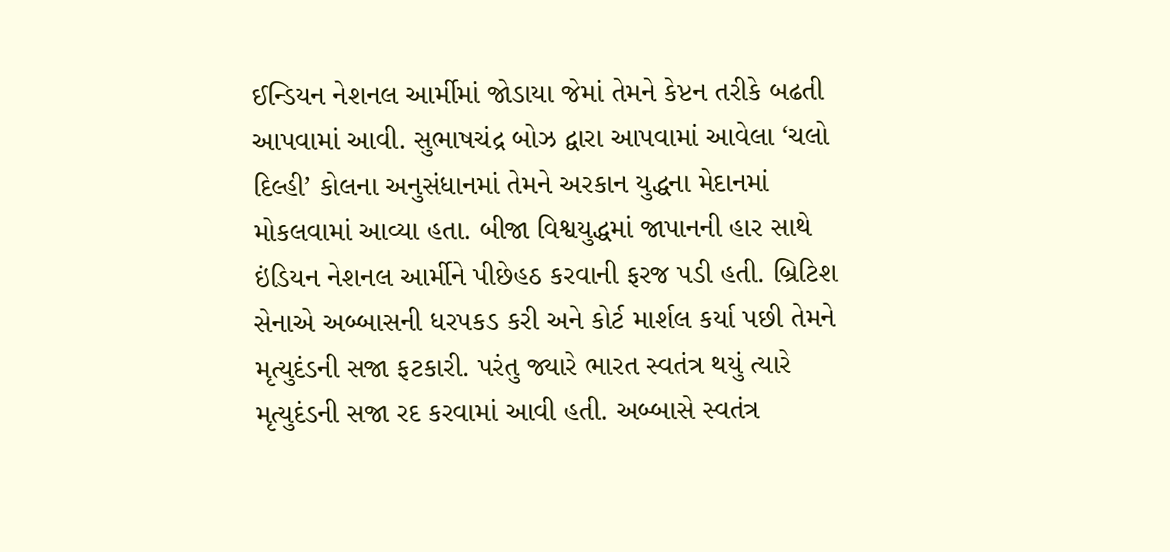ઈન્ડિયન નેશનલ આર્મીમાં જોડાયા જેમાં તેમને કેપ્ટન તરીકે બઢતી આપવામાં આવી. સુભાષચંદ્ર બોઝ દ્વારા આપવામાં આવેલા ‘ચલો દિલ્હી’ કોલના અનુસંધાનમાં તેમને અરકાન યુદ્ધના મેદાનમાં મોકલવામાં આવ્યા હતા. બીજા વિશ્વયુદ્ધમાં જાપાનની હાર સાથે ઇંડિયન નેશનલ આર્મીને પીછેહઠ કરવાની ફરજ પડી હતી. બ્રિટિશ સેનાએ અબ્બાસની ધરપકડ કરી અને કોર્ટ માર્શલ કર્યા પછી તેમને મૃત્યુદંડની સજા ફટકારી. પરંતુ જ્યારે ભારત સ્વતંત્ર થયું ત્યારે મૃત્યુદંડની સજા રદ કરવામાં આવી હતી. અબ્બાસે સ્વતંત્ર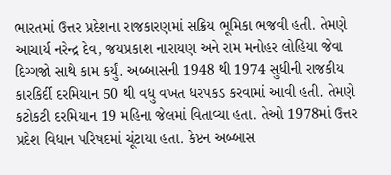ભારતમાં ઉત્તર પ્રદેશના રાજકારણમાં સક્રિય ભૂમિકા ભજવી હતી. તેમણે આચાર્ય નરેન્દ્ર દેવ, જયપ્રકાશ નારાયણ અને રામ મનોહર લોહિયા જેવા દિગ્ગજો સાથે કામ કર્યું. અબ્બાસની 1948 થી 1974 સુધીની રાજકીય કારકિર્દી દરમિયાન 50 થી વધુ વખત ધરપકડ કરવામાં આવી હતી. તેમણે કટોકટી દરમિયાન 19 મહિના જેલમાં વિતાવ્યા હતા. તેઓ 1978માં ઉત્તર પ્રદેશ વિધાન પરિષદમાં ચૂંટાયા હતા. કેપ્ટન અબ્બાસ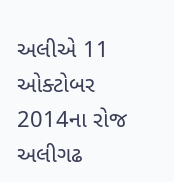અલીએ 11 ઓક્ટોબર 2014ના રોજ અલીગઢ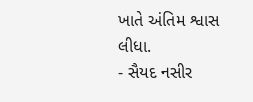ખાતે અંતિમ શ્વાસ લીધા.
- સૈયદ નસીર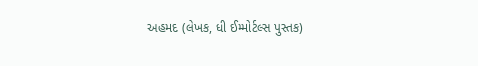અહમદ (લેખક, ધી ઈમ્મોર્ટલ્સ પુસ્તક)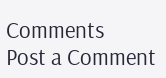Comments
Post a Comment